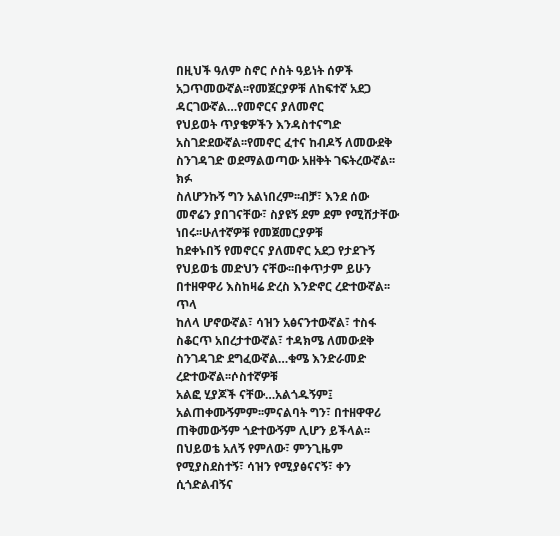በዚህች ዓለም ስኖር ሶስት ዓይነት ሰዎች አጋጥመውኛል፡፡የመጀርያዎቹ ለከፍተኛ አደጋ ዳርገውኛል…የመኖርና ያለመኖር
የህይወት ጥያቄዎችን እንዳስተናግድ አስገድደውኛል፡፡የመኖር ፈተና ከብዶኝ ለመውደቅ ስንገዳገድ ወደማልወጣው አዘቅት ገፍትረውኛል፡፡ክፉ
ስለሆንኩኝ ግን አልነበረም፡፡ብቻ፣ እንደ ሰው መኖሬን ያበገናቸው፣ ስያዩኝ ደም ደም የሚሸታቸው ነበሩ፡፡ሁለተኛዎቹ የመጀመርያዎቹ
ከደቀኑበኝ የመኖርና ያለመኖር አደጋ የታደጉኝ የህይወቴ መድህን ናቸው፡፡በቀጥታም ይሁን በተዘዋዋሪ እስከዛሬ ድረስ እንድኖር ረድተውኛል፡፡ጥላ
ከለላ ሆኖውኛል፣ ሳዝን አፅናንተውኛል፣ ተስፋ ስቆርጥ አበረታተውኛል፣ ተዳክሜ ለመውደቅ ስንገዳገድ ደግፈውኛል…ቁሜ እንድራመድ ረድተውኛል፡፡ሶስተኛዎቹ
አልፎ ሂያጆች ናቸው…አልጎዱኝም፤ አልጠቀሙኝምም፡፡ምናልባት ግን፣ በተዘዋዋሪ ጠቅመውኝም ጎድተውኝም ሊሆን ይችላል፡፡
በህይወቴ አለኝ የምለው፣ ምንጊዜም የሚያስደስተኝ፣ ሳዝን የሚያፅናናኝ፣ ቀን ሲጎድልብኝና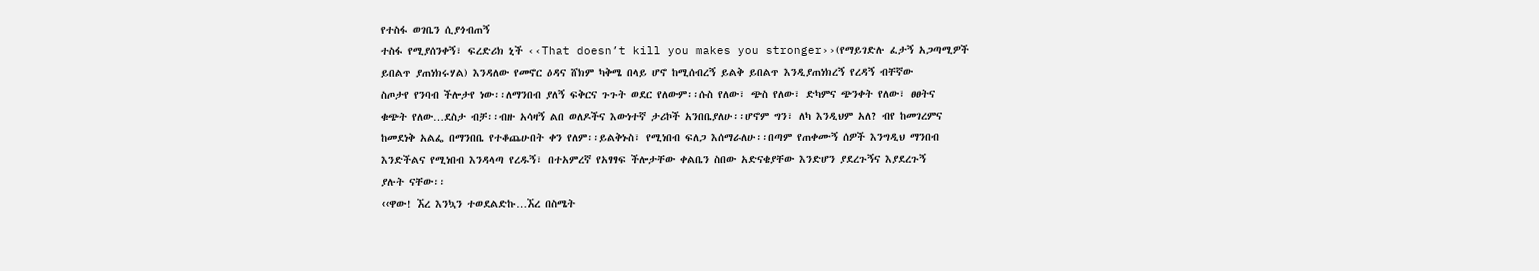የተስፋ ወገቤን ሲያጎብጠኝ
ተስፋ የሚያሰንቀኝ፣ ፍረድሪክ ኒች ‹‹That doesn’t kill you makes you stronger››(የማይገድሉ ፈታኝ አጋጣሚዎች
ይበልጥ ያጠነክሩሃል) እንዳለው የመኖር ዕዳና ሸክም ካቅሜ በላይ ሆኖ ከሚሰብረኝ ይልቅ ይበልጥ እንዲያጠነክረኝ የረዳኝ ብቸኛው
ስጦታየ የንባብ ችሎታየ ነው፡፡ለማንበብ ያለኝ ፍቅርና ጉጉት ወደር የለውም፡፡ሱስ የለው፣ ጭስ የለው፣ ድካምና ጭንቀት የለው፣ ፀፀትና
ቁጭት የለው…ደስታ ብቻ፡፡ብዙ አሳዛኝ ልበ ወለዶችና እውነተኛ ታሪኮች አንበቤያለሁ፡፡ሆኖም ግን፣ ለካ እንዲህም አለ? ብየ ከመገረምና
ከመደነቅ አልፌ በማንበቤ የተቆጨሁበት ቀን የለም፡፡ይልቅኑስ፣ የሚነበብ ፍለጋ እሰማራለሁ፡፡በጣም የጠቀሙኝ ሰዎች እንግዲህ ማንበብ
እንድችልና የሚነበብ እንዳላጣ የረዱኝ፣ በተአምረኛ የአፃፃፍ ችሎታቸው ቀልቤን ስበው አድናቄያቸው እንድሆን ያደረጉኝና እያደረጉኝ
ያሉት ናቸው፡፡
‹‹ዋው! ኧረ እንኳን ተወደልድኩ…ኧረ በስሜት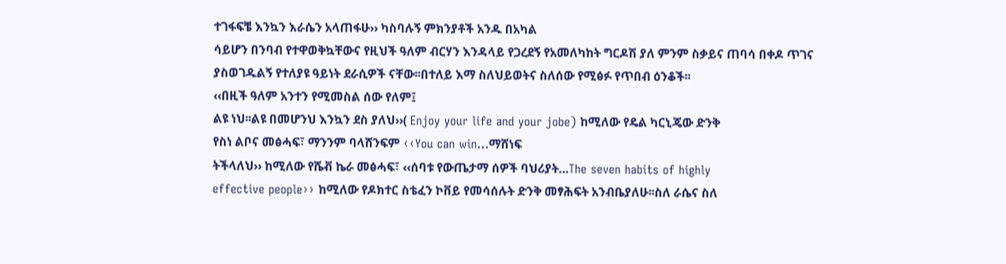ተገፋፍቼ እንኳን እራሴን አላጠፋሁ›› ካስባሉኝ ምክንያቶች አንዱ በአካል
ሳይሆን በንባብ የተዋወቅኳቸውና የዚህች ዓለም ብርሃን እንዳላይ የጋረደኝ የአመለካከት ግርዶሽ ያለ ምንም ስቃይና ጠባሳ በቀዶ ጥገና
ያስወገዱልኝ የተለያዩ ዓይነት ደራሲዎች ናቸው፡፡በተለይ እማ ስለህይወትና ስለሰው የሚፅፉ የጥበብ ዕንቆች፡፡
‹‹በዚች ዓለም አንተን የሚመስል ሰው የለም፤
ልዩ ነህ፡፡ልዩ በመሆንህ እንኳን ደስ ያለህ››( Enjoy your life and your jobe) ከሚለው የዴል ካርኒጄው ድንቅ
የስነ ልቦና መፅሓፍ፣ ማንንም ባላሸንፍም ‹‹You can win…ማሸነፍ
ትችላለህ›› ከሚለው የሼቭ ኬራ መፅሓፍ፣ ‹‹ሰባቱ የውጤታማ ሰዎች ባህሪያት…The seven habits of highly
effective people›› ከሚለው የዶክተር ስቴፈን ኮቨይ የመሳሰሉት ድንቅ መፃሕፍት አንብቤያለሁ፡፡ስለ ራሴና ስለ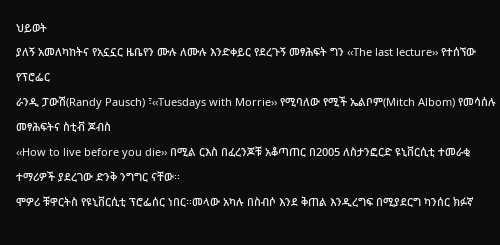ህይወት
ያለኝ አመለካከትና የአኗኗር ዜቤየን ሙሉ ለሙሉ እንድቀይር የደረጉኝ መፃሕፍት ግን ‹‹The last lecture›› የተሰኘው የፕሮፌር
ራንዲ ፓውሽ(Randy Pausch) ፣‹‹Tuesdays with Morrie›› የሚባለው የሚች ኤልቦም(Mitch Albom) የመሳሰሉ መፃሕፍትና ስቲቭ ጆብስ
‹‹How to live before you die›› በሚል ርእስ በፈረንጆቹ አቆጣጠር በ2005 ለስታንፎርድ ዩኒቨርሲቲ ተመራቂ
ተማሪዎች ያደረገው ድንቅ ንግግር ናቸው፡፡
ሞዎሪ ቹዋርትስ የዩኒቨርሲቲ ፕሮፌሰር ነበር፡፡መላው አካሉ በስብሶ እንደ ቅጠል እንዲረግፍ በሚያደርግ ካንሰር ክፉኛ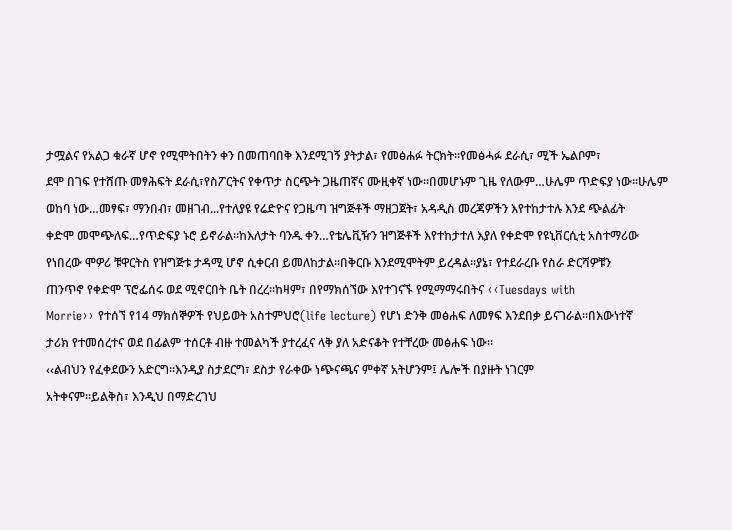ታሟልና የአልጋ ቁራኛ ሆኖ የሚሞትበትን ቀን በመጠባበቅ እንደሚገኝ ያትታል፣ የመፅሐፉ ትርክት፡፡የመፅሓፉ ደራሲ፣ ሚች ኤልቦም፣
ደሞ በገፍ የተሸጡ መፃሕፍት ደራሲ፣የስፖርትና የቀጥታ ስርጭት ጋዜጠኛና ሙዚቀኛ ነው፡፡በመሆኑም ጊዜ የለውም…ሁሌም ጥድፍያ ነው፡፡ሁሌም
ወከባ ነው…መፃፍ፣ ማንበብ፣ መዘገብ...የተለያዩ የሬድዮና የጋዜጣ ዝግጅቶች ማዘጋጀት፣ አዳዲስ መረጃዎችን እየተከታተሉ እንደ ጭልፊት
ቀድሞ መሞጭለፍ…የጥድፍያ ኑሮ ይኖራል፡፡ከእለታት ባንዱ ቀን…የቴሌቪዥን ዝግጅቶች እየተከታተለ እያለ የቀድሞ የዩኒቨርሲቲ አስተማሪው
የነበረው ሞዎሪ ቹዋርትስ የዝግጅቱ ታዳሚ ሆኖ ሲቀርብ ይመለከታል፡፡በቅርቡ እንደሚሞትም ይረዳል፡፡ያኔ፣ የተደራረቡ የስራ ድርሻዎቹን
ጠንጥኖ የቀድሞ ፕሮፌሰሩ ወደ ሚኖርበት ቤት በረረ፡፡ከዛም፣ በየማክሰኘው እየተገናኙ የሚማማሩበትና ‹‹Tuesdays with
Morrie›› የተሰኘ የ14 ማክሰኞዎች የህይወት አስተምህሮ(life lecture) የሆነ ድንቅ መፅሐፍ ለመፃፍ እንደበቃ ይናገራል፡፡በእውነተኛ
ታሪክ የተመሰረተና ወደ በፊልም ተሰርቶ ብዙ ተመልካች ያተረፈና ላቅ ያለ አድናቆት የተቸረው መፅሐፍ ነው፡፡
‹‹ልብህን የፈቀደውን አድርግ፡፡እንዲያ ስታደርግ፣ ደስታ የራቀው ነጭናጫና ምቀኛ አትሆንም፤ ሌሎች በያዙት ነገርም
አትቀናም፡፡ይልቅስ፣ እንዲህ በማድረገህ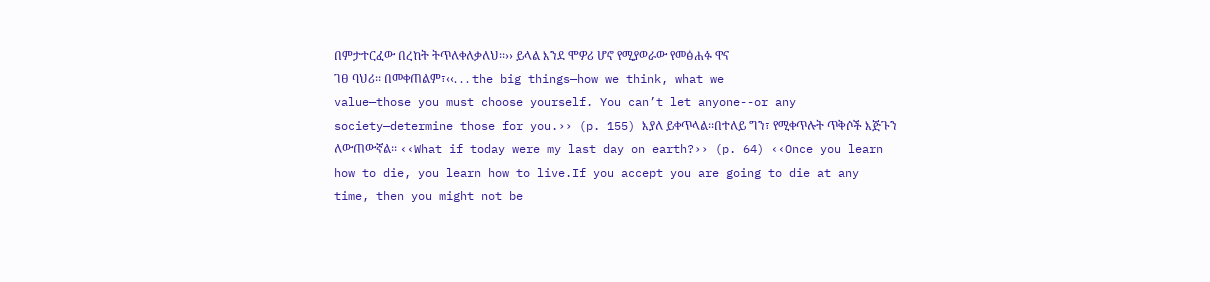በምታተርፈው በረከት ትጥለቀለቃለህ፡፡›› ይላል እንደ ሞዎሪ ሆኖ የሚያወራው የመፅሐፉ ዋና
ገፀ ባህሪ፡፡ በመቀጠልም፣‹‹. . . the big things—how we think, what we
value—those you must choose yourself. You can’t let anyone--or any
society—determine those for you.›› (p. 155) እያለ ይቀጥላል፡፡በተለይ ግን፣ የሚቀጥሉት ጥቅሶች እጅጉን
ለውጠውኛል፡፡ ‹‹What if today were my last day on earth?›› (p. 64) ‹‹Once you learn
how to die, you learn how to live.If you accept you are going to die at any
time, then you might not be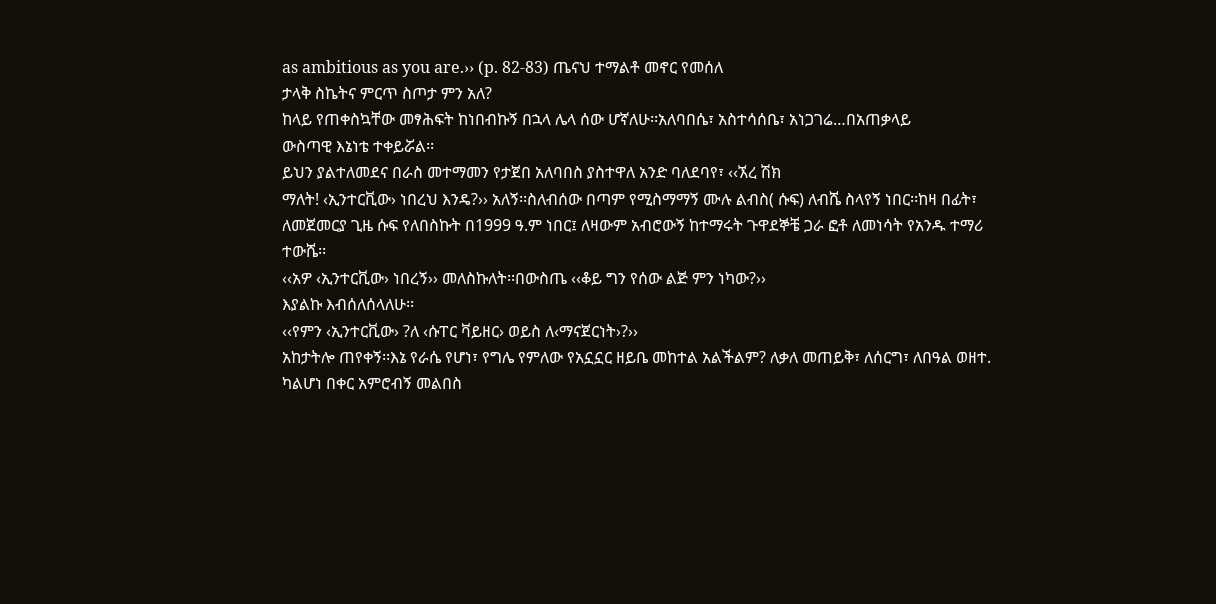as ambitious as you are.›› (p. 82-83) ጤናህ ተማልቶ መኖር የመሰለ
ታላቅ ስኬትና ምርጥ ስጦታ ምን አለ?
ከላይ የጠቀስኳቸው መፃሕፍት ከነበብኩኝ በኋላ ሌላ ሰው ሆኛለሁ፡፡አለባበሴ፣ አስተሳሰቤ፣ አነጋገሬ…በአጠቃላይ
ውስጣዊ እኔነቴ ተቀይሯል፡፡
ይህን ያልተለመደና በራስ መተማመን የታጀበ አለባበስ ያስተዋለ አንድ ባለደባየ፣ ‹‹ኧረ ሽክ
ማለት! ‹ኢንተርቪው› ነበረህ እንዴ?›› አለኝ፡፡ስለብሰው በጣም የሚስማማኝ ሙሉ ልብስ( ሱፍ) ለብሼ ስላየኝ ነበር፡፡ከዛ በፊት፣
ለመጀመርያ ጊዜ ሱፍ የለበስኩት በ1999 ዓ.ም ነበር፤ ለዛውም አብሮውኝ ከተማሩት ጉዋደኞቼ ጋራ ፎቶ ለመነሳት የአንዱ ተማሪ ተውሼ፡፡
‹‹አዎ ‹ኢንተርቪው› ነበረኝ›› መለስኩለት፡፡በውስጤ ‹‹ቆይ ግን የሰው ልጅ ምን ነካው?››
እያልኩ እብሰለሰላለሁ፡፡
‹‹የምን ‹ኢንተርቪው› ?ለ ‹ሱፐር ቫይዘር› ወይስ ለ‹ማናጀርነት›?››
አከታትሎ ጠየቀኝ፡፡እኔ የራሴ የሆነ፣ የግሌ የምለው የአኗኗር ዘይቤ መከተል አልችልም? ለቃለ መጠይቅ፣ ለሰርግ፣ ለበዓል ወዘተ.
ካልሆነ በቀር አምሮብኝ መልበስ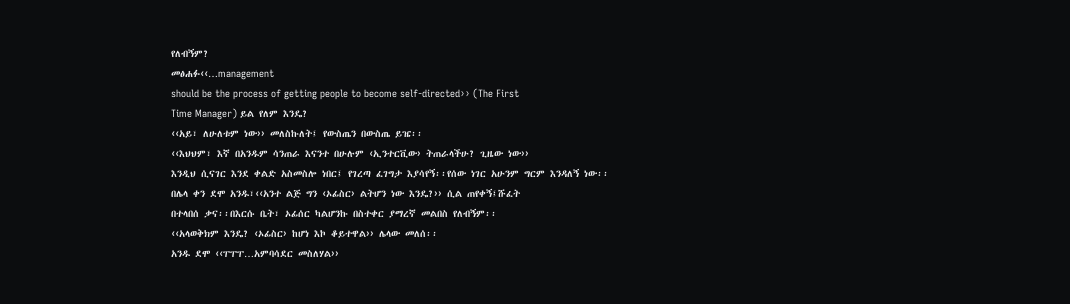የለብኝም?
መፅሐፉ‹‹…management
should be the process of getting people to become self-directed›› (The First
Time Manager) ይል የለም እንዴ?
‹‹አይ፣ ለሁለቱም ነው›› መለስኩለት፤ የውስጤን በውስጤ ይዤ፡፡
‹‹እህህም፣ እኛ በአንዱም ሳንጠራ እናንተ በሁሉም ‹ኢንተርቪው› ትጠራላችሁ? ጊዜው ነው››
እንዲህ ሲናገር እንደ ቀልድ አስመስሎ ነበር፤ የገረጣ ፈገግታ እያሳየኝ፡፡የሰው ነገር አሁንም ግርም እንዳለኝ ነው፡፡
በሌላ ቀን ደሞ አንዱ፣‹‹አንተ ልጅ ግን ‹ኦፊስር› ልትሆን ነው እንዴ?›› ሲል ጠየቀኝ፤ሹፈት
በተላበሰ ቃና፡፡በእርሱ ቤት፣ ኦፊሰር ካልሆንኩ በስተቀር ያማረኛ መልበስ የለብኝም፡፡
‹‹አላወቅክም እንዴ? ‹ኦፊስር› ከሆነ እኮ ቆይተዋል›› ሌላው መለሰ፡፡
አንዱ ደሞ ‹‹ፐፐፐ…አምባሳደር መስለሃል››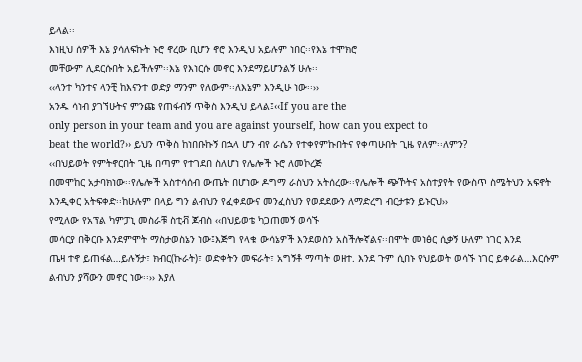ይላል፡፡
እነዚህ ሰዎች እኔ ያሳለፍኩት ኑሮ ኖረው ቢሆን ኖሮ እንዲህ አይሉም ነበር፡፡የእኔ ተሞክሮ
መቸውም ሊደርሱበት አይችሉም፡፡እኔ የእነርሱ መኖር እንደማይሆንልኝ ሁሉ፡፡
‹‹ላንተ ካንተና ላንቺ ከእናንተ ወድያ ማንም የለውም፡፡ለእኔም እንዲሁ ነው፡፡››
አንዱ ሳነብ ያገኘሁትና ምንጩ የጠፋብኝ ጥቅስ እንዲህ ይላል፤‹‹If you are the
only person in your team and you are against yourself, how can you expect to
beat the world?›› ይህን ጥቅስ ከነበቡኩኝ በኋላ ሆን ብየ ራሴን የተቀየምኩበትና የቀጣሁበት ጊዜ የለም፡፡ለምን?
‹‹በህይወት የምትኖርበት ጊዜ በጣም የተገደበ ስለሆነ የሌሎች ኑሮ ለመኮረጅ
በመሞከር አታባክነው፡፡የሌሎች አስተሳሰብ ውጤት በሆነው ዶግማ ራስህን አትሰረው፡፡የሌሎች ጭኾትና አስተያየት የውስጥ ስሜትህን አፍኖት
እንዲቀር አትፍቀድ፡፡ከሁሉም በላይ ግን ልብህን የፈቀደውና መንፈስህን የወደደውን ለማድረግ ብርታቱን ይኑርህ››
የሚለው የአፕል ካምፓኒ መስራቹ ስቲቭ ጆብስ ‹‹በህይወቴ ካጋጠመኝ ወሳኙ
መሳርያ በቅርቡ እንደምሞት ማስታወስኔን ነው፤እጅግ የላቁ ውሳኔዎች እንደወስን አስችሎኛልና፡፡በሞት መነፅር ሲቃኝ ሁለም ነገር እንደ
ጤዛ ተኖ ይጠፋል…ይሉኝታ፣ ክብር(ኩራት)፣ ወድቀትን መፍራት፣ አግኝቶ ማጣት ወዘተ. እንደ ጉም ሲበኑ የህይወት ወሳኙ ነገር ይቀራል…እርሱም
ልብህን ያሻውን መኖር ነው፡፡›› እያለ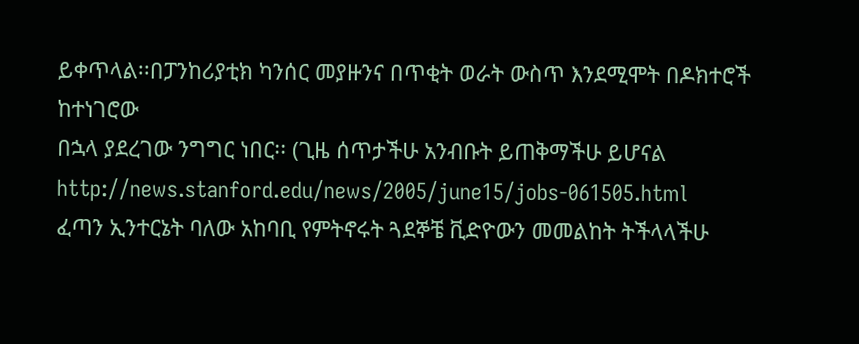ይቀጥላል፡፡በፓንከሪያቲክ ካንሰር መያዙንና በጥቂት ወራት ውስጥ እንደሚሞት በዶክተሮች ከተነገሮው
በኋላ ያደረገው ንግግር ነበር፡፡ (ጊዜ ሰጥታችሁ አንብቡት ይጠቅማችሁ ይሆናል http://news.stanford.edu/news/2005/june15/jobs-061505.html
ፈጣን ኢንተርኔት ባለው አከባቢ የምትኖሩት ጓደኞቼ ቪድዮውን መመልከት ትችላላችሁ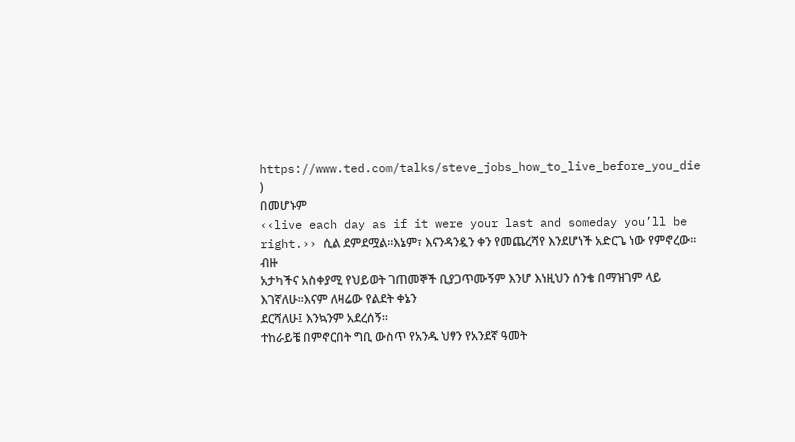https://www.ted.com/talks/steve_jobs_how_to_live_before_you_die
)
በመሆኑም
‹‹live each day as if it were your last and someday you’ll be right.›› ሲል ደምደሟል፡፡እኔም፣ እናንዳንዷን ቀን የመጨረሻየ እንደሆነች አድርጌ ነው የምኖረው፡፡ብዙ
አታካችና አስቀያሚ የህይወት ገጠመኞች ቢያጋጥሙኝም እንሆ እነዚህን ሰንቄ በማዝገም ላይ እገኛለሁ፡፡እናም ለዛሬው የልደት ቀኔን
ደርሻለሁ፤ እንኳንም አደረሰኝ፡፡
ተከራይቼ በምኖርበት ግቢ ውስጥ የአንዱ ህፃን የአንደኛ ዓመት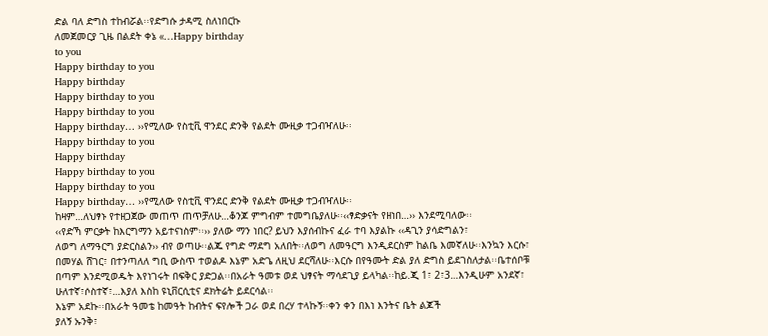ድል ባለ ድግስ ተከብሯል፡፡የድግሱ ታዳሚ ስለነበርኩ
ለመጀመርያ ጊዜ በልደት ቀኔ ‹‹…Happy birthday
to you
Happy birthday to you
Happy birthday
Happy birthday to you
Happy birthday to you
Happy birthday… ››የሚለው የስቲቪ ዋንደር ድንቅ የልደት ሙዚቃ ተጋብዣለሁ፡፡
Happy birthday to you
Happy birthday
Happy birthday to you
Happy birthday to you
Happy birthday… ››የሚለው የስቲቪ ዋንደር ድንቅ የልደት ሙዚቃ ተጋብዣለሁ፡፡
ከዛም…ለህፃኑ የተዘጋጀው መጠጥ ጠጥቻለሁ…ቆንጆ ምግብም ተመግቤያለሁ፡፡‹‹ፃድቃናት የዘነበ…›› እንደሚባለው፡፡
‹‹የድኻ ምርቃት ከእርግማን አይተናነስም፡፡›› ያለው ማን ነበር? ይህን እያሰብኩና ፈራ ተባ እያልኩ ‹‹ዳጊን ያሳድግልን፣
ለወግ ለማዓርግ ያድርስልን›› ብየ ወጣሁ፡፡ልጁ የግድ ማደግ አለበት፡፡ለወግ ለመዓርግ እንዲደርስም ከልቤ እመኛለሁ፡፡እንኳን እርሱ፣
በመሃል ሸገር፣ በተንጣለለ ግቢ ውስጥ ተወልዶ እኔም አድጌ ለዚህ ደርሻለሁ፡፡እርሱ በየዓሙት ድል ያለ ድግስ ይደገስለታል፡፡ቤተሰቦቹ
በጣም እንደሚወዱት እየነገሩት በፍቅር ያድጋል፡፡በአራት ዓመቱ ወደ ህፃናት ማሳደጊያ ይላካል፡፡ከይ.ጂ 1፣ 2፣3…እንዲሁም አንደኛ፣
ሁለተኛ፣ሶስተኛ፣…እያለ እስከ ዩኒቨርሲቲና ደክትሬት ይደርሳል፡፡
እኔም አደኩ፡፡በአራት ዓመቴ ከመዓት ከብትና ፍየሎች ጋራ ወደ በረሃ ተላኩኝ፡፡ቀን ቀን በእነ እንትና ቤት ልጆች
ያለኝ ኡንቅ፣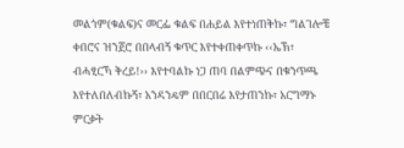መልጎም(ቁልፍ)ና መርፌ ቁልፍ በሐይል እየተነጠቅኩ፣ ግልገሎቼ ቀበሮና ዝንጀሮ በበላብኝ ቁጥር እየተቀጠቀጥኩ ‹‹ኤኽ፣
ብሓፂርኻ ቅረይ!›› እየተባልኩ ነጋ ጠባ በልምጭና በቁንጥጫ እየተለበለብኩኝ፣ አንዳንዴም በበርበሬ እየታጠንኩ፣ አርግማኑ ምርቃት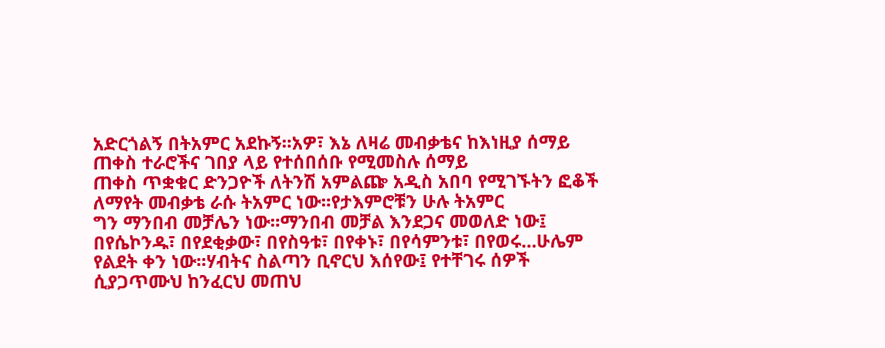አድርጎልኝ በትአምር አደኩኝ፡፡አዎ፣ እኔ ለዛሬ መብቃቴና ከእነዚያ ሰማይ ጠቀስ ተራሮችና ገበያ ላይ የተሰበሰቡ የሚመስሉ ሰማይ
ጠቀስ ጥቋቁር ድንጋዮች ለትንሽ አምልጬ አዲስ አበባ የሚገኙትን ፎቆች ለማየት መብቃቴ ራሱ ትአምር ነው፡፡የታእምሮቹን ሁሉ ትአምር
ግን ማንበብ መቻሌን ነው፡፡ማንበብ መቻል እንደጋና መወለድ ነው፤ በየሴኮንዱ፣ በየደቂቃው፣ በየስዓቱ፣ በየቀኑ፣ በየሳምንቱ፣ በየወሩ…ሁሌም
የልደት ቀን ነው፡፡ሃብትና ስልጣን ቢኖርህ እሰየው፤ የተቸገሩ ሰዎች ሲያጋጥሙህ ከንፈርህ መጠህ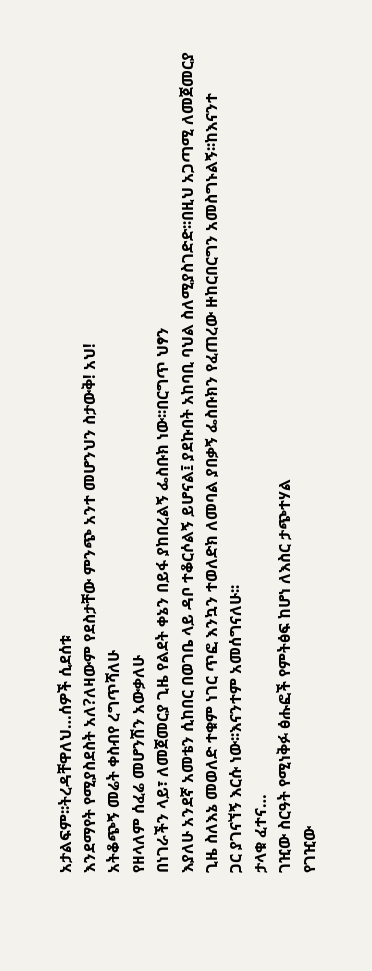አታልፍም፡፡ትረዳቸዋለህ…ሰዎች ሲደሰቱ
እንደማየት የሚያስደስት አለ?ለዛውም የደስታቸው ምንጭ አንተ መሆንህን ስታውቅ! አህ!
አትቆጭኝ መሬት ቀስብየ ረግጥሻለሁ
የዘላለም ሰፈሬ መሆንሽን አውቃለሁ
በነገራችን ላይ፣ ለመጀመርያ ጊዜ የልደት ቀኔን በይፋ ያከበረልኝ ፌስቡክ ነው፡፡በርግጥ ህፃን
እያለሁ አንደኛ አመቴን ሲከበር በወገቤ ላይ ዳቦ ተቆርሶልኝ ይሆናል፤ ያደኩበት አከባቢ ባህል ስለሚያስገድድ፡፡በዚህ አጋጣሚ ለመጀመርያ
ጊዜ ስለእኔ መወለድ ተቁም ነገር ጥፎ እንኳን ተወለድክ ለመባል ያበቃኝ ፌስቡክን የፈጠረው ዙከርበርግን አመስግኑልኝ፡፡ከእናንተ
ጋር ያገናኘኝ እርሱ ነው፡፡እናንተም አመሰግናለሁ፡፡
ታላቁ ፈተና…
ገዢው ስርዓት የሚነቅፉ ፅሑፎች የምትፅፍ ከሆነ ለእስር ታጭተሃል
የገዢው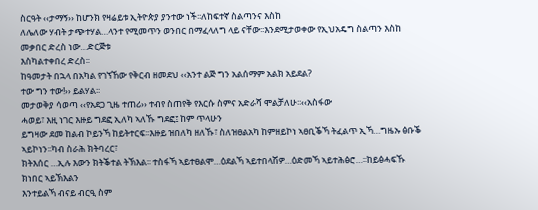ስርዓት ‹‹ታማኝ›› ከሆንክ የዛሬይቱ ኢትዮጵያ ያንተው ነች፡፡ለከፍተኛ ስልጣንና እስከ
ለሌለው ሃብት ታጭተሃል…ላንተ የሚመጥን ወንበር በማፈላለግ ላይ ናቸው፡፡እንደሚታወቀው የኢህአዴግ ስልጣን እስከ መቃበር ድረስ ነው…ድርጅቱ
እስካልተቀበረ ድረስ፡፡
ከዓመታት በኋላ በአካል የገኘኸው የቅርብ ዘመደህ ‹‹አንተ ልጅ ግን አልሰማም አልክ አይደል?
ተው ግን ተው!›› ይልሃል፡፡
መታወቅያ ሳወጣ ‹‹የአደጋ ጊዜ ተጠሪ›› ተብየ ስጠየቅ የእርሱ ስምና አድራሻ ሞልቻለሁ፡፡‹‹አስፋው
ሓወይ፣ እዚ ነገር እዙይ ግደፎ ኢለካ ኣለኹ ግደፎ፤ ከም ጥላሁን
ይግዛው ደመ ከልብ ኮይንኻ ከይትተርፍ፡፡እዙይ ዝበለካ ዘለኹ፣ ስለዝፀልአካ ከምዘይኮነ ኣፀቢቕኻ ትፈልጥ ኢኻ…ግዜኡ ፅቡቕ ኣይኮነን፡፡ካብ ስራሕ ክትባረር፣
ክትእሰር …ኢሉ እውን ክትቕተል ትኽእል፡፡ ተስፋኻ ኣይተፀልሞ…ዕደልኻ ኣይተበላሽዎ…ዕድመኻ ኣይተሕፅሮ…፡፡ከይፅሓፍኹ ክነበር ኣይኽእልን
እንተይልኻ ብናይ ብርዒ ስም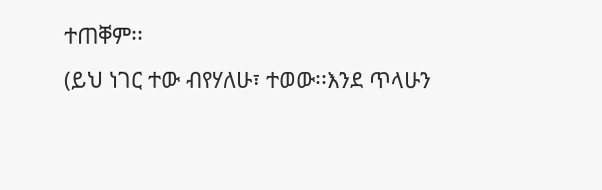ተጠቐም፡፡
(ይህ ነገር ተው ብየሃለሁ፣ ተወው፡፡እንደ ጥላሁን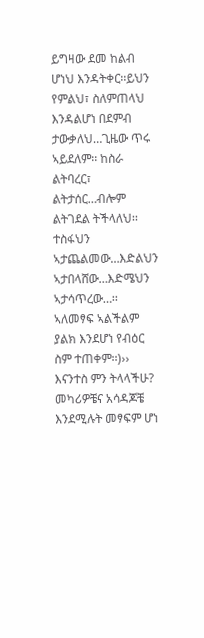ይግዛው ደመ ከልብ ሆነህ እንዳትቀር፡፡ይህን
የምልህ፣ ስለምጠላህ እንዳልሆነ በደምብ ታውቃለህ…ጊዜው ጥሩ ኣይደለም፡፡ ከስራ ልትባረር፣ ልትታሰር…ብሎም ልትገደል ትችላለህ፡፡
ተስፋህን ኣታጨልመው…እድልህን ኣታበላሸው…እድሜህን ኣታሳጥረው…፡፡ ኣለመፃፍ ኣልችልም ያልክ እንደሆነ የብዕር ስም ተጠቀም፡፡)››
እናንተስ ምን ትላላችሁ? መካሪዎቼና አሳዳጆቼ እንደሚሉት መፃፍም ሆነ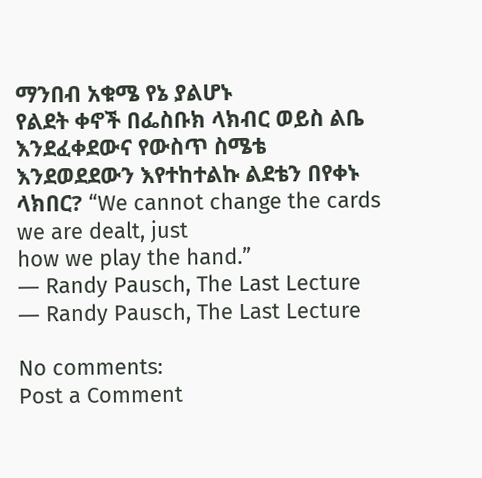ማንበብ አቁሜ የኔ ያልሆኑ
የልደት ቀኖች በፌስቡክ ላክብር ወይስ ልቤ እንደፈቀደውና የውስጥ ስሜቴ እንደወደደውን እየተከተልኩ ልደቴን በየቀኑ ላክበር? “We cannot change the cards we are dealt, just
how we play the hand.”
― Randy Pausch, The Last Lecture
― Randy Pausch, The Last Lecture

No comments:
Post a Comment